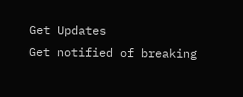Get Updates
Get notified of breaking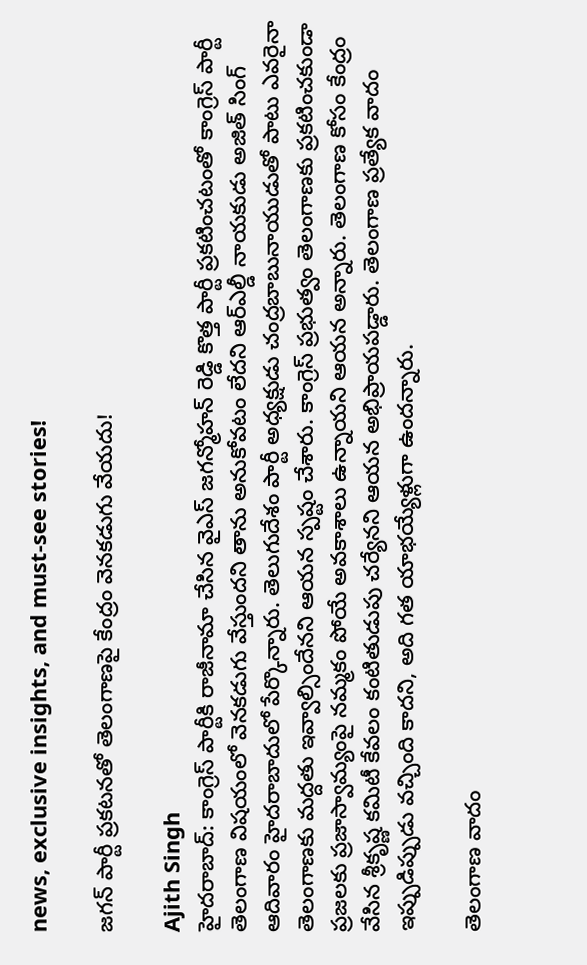news, exclusive insights, and must-see stories!

జగన్ పార్టీ ప్రకటనతో తెలంగాణపై కేంద్రం వెనకడుగు వేయదు!

Ajith Singh
హైదరాబాద్: కాంగ్రెస్ పార్టీకి రాజీనామా చేసిన వైఎస్ జగన్మోహన్ రెడ్డి కొత్త పార్టీ ప్రకటించటంతో కాంగ్రెస్ పార్టీ తెలంగాణ విషయంలో వెనకడుగు వేస్తుందని తాను అనుకోవటం లేదని ఆర్ఎల్డీ నాయకుడు అజిత్ సింగ్ ఆదివారం హైదరాబాదులో పేర్కొన్నారు. తెలుగుదేశం పార్టీ అధ్యక్షుడు చంద్రబాబునాయుడుతో పాటు ఎవరైనా తెలంగాణకు మద్దతు ఇవ్వాల్సిందేనని ఆయన స్పష్టం చేశారు. కాంగ్రెస్ ప్రభుత్వం తెలంగాణకు ప్రకటించకుండా ప్రజలకు ప్రజాస్వామ్యంపై నమ్మకం పోయే అవకాశాలు ఉన్నాయని ఆయన అన్నారు. తెలంగాణ కోసం కేంద్రం వేసిన శ్రీకృష్ణ కమిటీ కేవలం కంటితుడుపు చర్యేనని ఆయన అభిప్రాయపడ్డారు. తెలంగాణ ప్రత్యేక వాదం ఇప్పుడిప్పుడు వచ్చింది కాదని, అది గత యాభయ్యేళ్లుగా ఉందన్నారు.

తెలంగాణ వాదం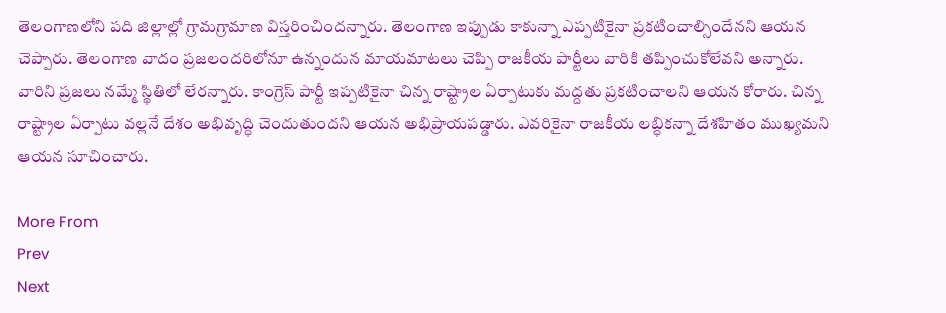తెలంగాణలోని పది జిల్లాల్లో గ్రామగ్రామాణ విస్తరించిందన్నారు. తెలంగాణ ఇప్పుడు కాకున్నా ఎప్పటికైనా ప్రకటించాల్సిందేనని ఆయన చెప్పారు. తెలంగాణ వాదం ప్రజలందరిలోనూ ఉన్నందున మాయమాటలు చెప్పి రాజకీయ పార్టీలు వారికి తప్పించుకోలేవని అన్నారు. వారిని ప్రజలు నమ్మే స్థితిలో లేరన్నారు. కాంగ్రెస్ పార్టీ ఇప్పటికైనా చిన్న రాష్ట్రాల ఏర్పాటుకు మద్దతు ప్రకటించాలని ఆయన కోరారు. చిన్న రాష్ట్రాల ఏర్పాటు వల్లనే దేశం అభివృద్ధి చెందుతుందని ఆయన అభిప్రాయపడ్డారు. ఎవరికైనా రాజకీయ లబ్ధికన్నా దేశహితం ముఖ్యమని ఆయన సూచించారు.

More From
Prev
Next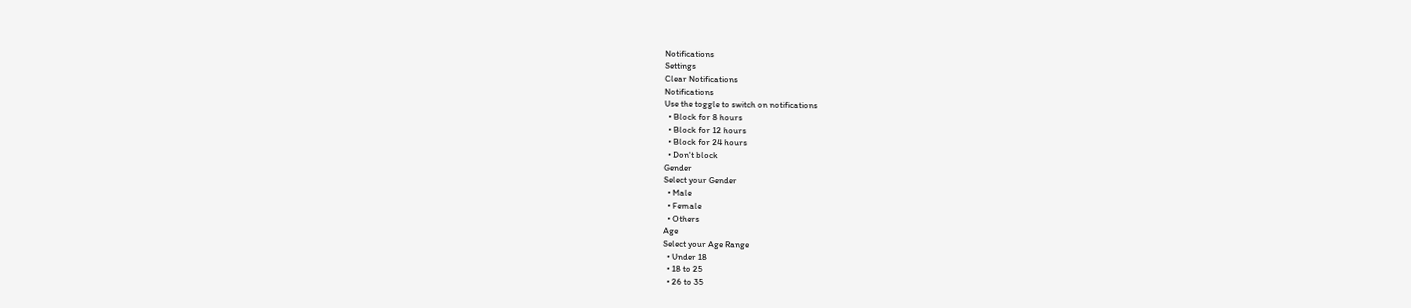Notifications
Settings
Clear Notifications
Notifications
Use the toggle to switch on notifications
  • Block for 8 hours
  • Block for 12 hours
  • Block for 24 hours
  • Don't block
Gender
Select your Gender
  • Male
  • Female
  • Others
Age
Select your Age Range
  • Under 18
  • 18 to 25
  • 26 to 35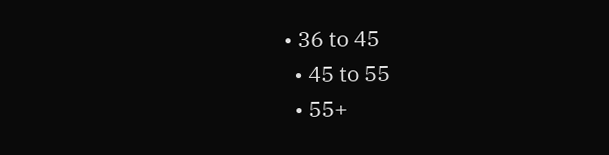• 36 to 45
  • 45 to 55
  • 55+